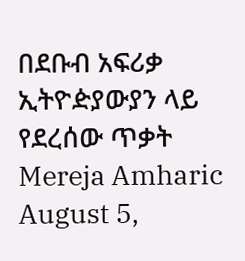በደቡብ አፍሪቃ ኢትዮዽያውያን ላይ የደረሰው ጥቃት Mereja Amharic August 5,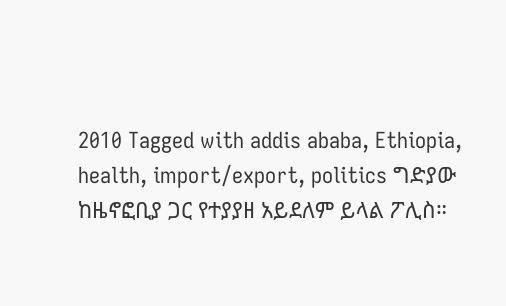2010 Tagged with addis ababa, Ethiopia, health, import/export, politics ግድያው ከዜኖፎቢያ ጋር የተያያዘ አይደለም ይላል ፖሊስ።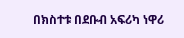በክስተቱ በደቡብ አፍሪካ ነዋሪ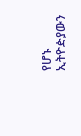የሆኑ ኢትዮዽያውን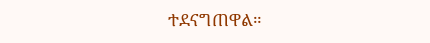ተደናግጠዋል።